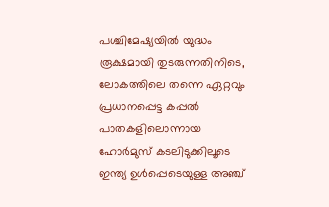പശ്ചിമേഷ്യയിൽ യുദ്ധം രൂക്ഷമായി തുടരുന്നതിനിടെ, ലോകത്തിലെ തന്നെ ഏറ്റവും പ്രധാനപ്പെട്ട കപ്പൽ പാതകളിലൊന്നായ ഹോർമുസ് കടലിടുക്കിലൂടെ ഇന്ത്യ ഉൾപ്പെടെയുള്ള അഞ്ച്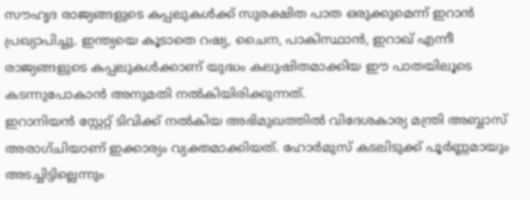സൗഹൃദ രാജ്യങ്ങളുടെ കപ്പലുകൾക്ക് സുരക്ഷിത പാത ഒരുക്കുമെന്ന് ഇറാൻ പ്രഖ്യാപിച്ചു. ഇന്ത്യയെ കൂടാതെ റഷ്യ, ചൈന, പാകിസ്ഥാൻ, ഇറാഖ് എന്നീ രാജ്യങ്ങളുടെ കപ്പലുകൾക്കാണ് യുദ്ധം കലുഷിതമാക്കിയ ഈ പാതയിലൂടെ കടന്നുപോകാൻ അനുമതി നൽകിയിരിക്കുന്നത്.
ഇറാനിയൻ സ്റ്റേറ്റ് ടിവിക്ക് നൽകിയ അഭിമുഖത്തിൽ വിദേശകാര്യ മന്ത്രി അബ്ബാസ് അരാഗ്ചിയാണ് ഇക്കാര്യം വ്യക്തമാക്കിയത്. ഹോർമുസ് കടലിടുക്ക് പൂർണ്ണമായും അടച്ചിട്ടില്ലെന്നും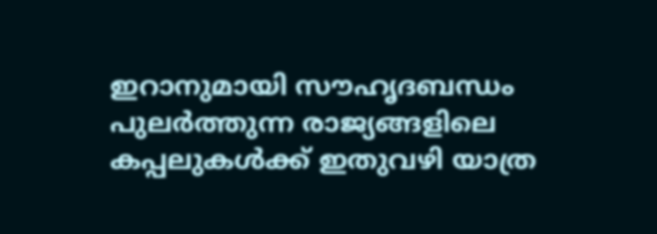ഇറാനുമായി സൗഹൃദബന്ധം പുലർത്തുന്ന രാജ്യങ്ങളിലെ കപ്പലുകൾക്ക് ഇതുവഴി യാത്ര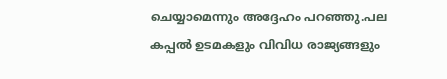ചെയ്യാമെന്നും അദ്ദേഹം പറഞ്ഞു.പല കപ്പൽ ഉടമകളും വിവിധ രാജ്യങ്ങളും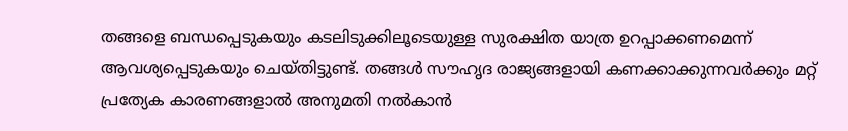തങ്ങളെ ബന്ധപ്പെടുകയും കടലിടുക്കിലൂടെയുള്ള സുരക്ഷിത യാത്ര ഉറപ്പാക്കണമെന്ന് ആവശ്യപ്പെടുകയും ചെയ്തിട്ടുണ്ട്. തങ്ങൾ സൗഹൃദ രാജ്യങ്ങളായി കണക്കാക്കുന്നവർക്കും മറ്റ് പ്രത്യേക കാരണങ്ങളാൽ അനുമതി നൽകാൻ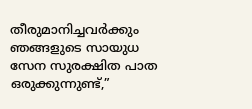തീരുമാനിച്ചവർക്കും ഞങ്ങളുടെ സായുധ സേന സുരക്ഷിത പാത ഒരുക്കുന്നുണ്ട്,”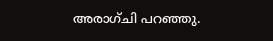അരാഗ്ചി പറഞ്ഞു.